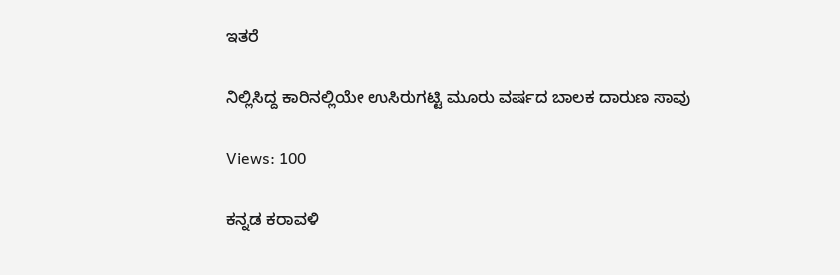ಇತರೆ

ನಿಲ್ಲಿಸಿದ್ದ ಕಾರಿನಲ್ಲಿಯೇ ಉಸಿರುಗಟ್ಟಿ ಮೂರು ವರ್ಷದ ಬಾಲಕ ದಾರುಣ ಸಾವು

Views: 100

ಕನ್ನಡ ಕರಾವಳಿ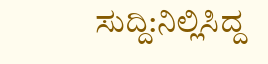ಸುದ್ದಿ:ನಿಲ್ಲಿಸಿದ್ದ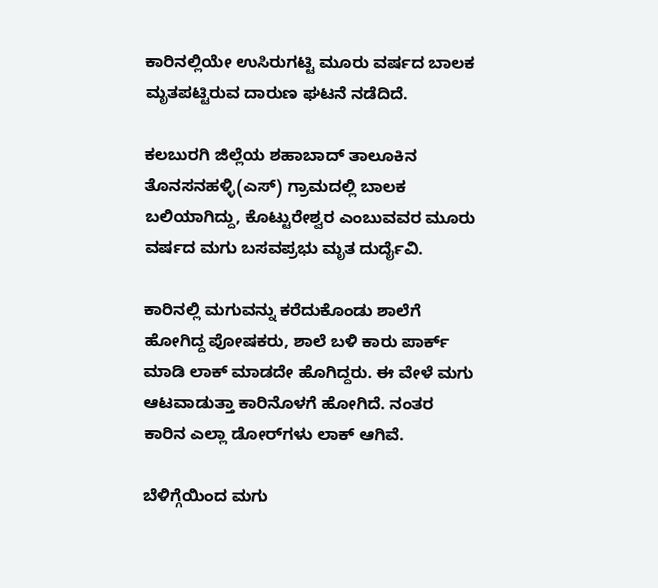ಕಾರಿನಲ್ಲಿಯೇ ಉಸಿರುಗಟ್ಟಿ ಮೂರು ವರ್ಷದ ಬಾಲಕ ಮೃತಪಟ್ಟಿರುವ ದಾರುಣ ಘಟನೆ ನಡೆದಿದೆ.

ಕಲಬುರಗಿ ಜಿಲ್ಲೆಯ ಶಹಾಬಾದ್ ತಾಲೂಕಿನ ತೊನಸನಹಳ್ಳಿ(ಎಸ್) ಗ್ರಾಮದಲ್ಲಿ ಬಾಲಕ ಬಲಿಯಾಗಿದ್ದು, ಕೊಟ್ಟುರೇಶ್ವರ ಎಂಬುವವರ ಮೂರು ವರ್ಷದ ಮಗು ಬಸವಪ್ರಭು ಮೃತ ದುರ್ದೈವಿ.

ಕಾರಿನಲ್ಲಿ ಮಗುವನ್ನು ಕರೆದುಕೊಂಡು ಶಾಲೆಗೆ ಹೋಗಿದ್ದ ಪೋಷಕರು, ಶಾಲೆ ಬಳಿ ಕಾರು ಪಾರ್ಕ್ ಮಾಡಿ ಲಾಕ್ ಮಾಡದೇ ಹೊಗಿದ್ದರು. ಈ ವೇಳೆ ಮಗು ಆಟವಾಡುತ್ತಾ ಕಾರಿನೊಳಗೆ ಹೋಗಿದೆ. ನಂತರ ಕಾರಿನ ಎಲ್ಲಾ ಡೋರ್‌ಗಳು ಲಾಕ್ ಆಗಿವೆ.

ಬೆಳಿಗ್ಗೆಯಿಂದ ಮಗು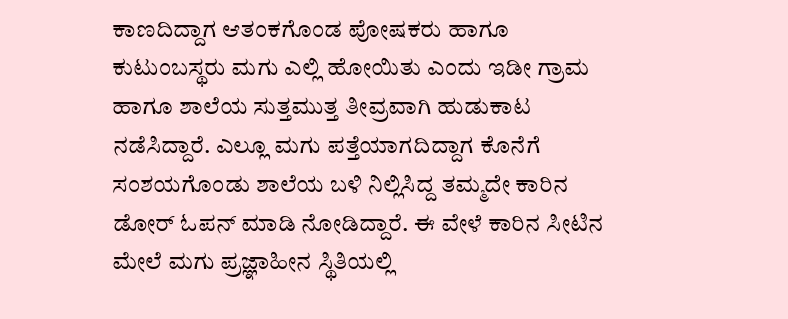ಕಾಣದಿದ್ದಾಗ ಆತಂಕಗೊಂಡ ಪೋಷಕರು ಹಾಗೂ ಕುಟುಂಬಸ್ಥರು ಮಗು ಎಲ್ಲಿ ಹೋಯಿತು ಎಂದು ಇಡೀ ಗ್ರಾಮ ಹಾಗೂ ಶಾಲೆಯ ಸುತ್ತಮುತ್ತ ತೀವ್ರವಾಗಿ ಹುಡುಕಾಟ ನಡೆಸಿದ್ದಾರೆ. ಎಲ್ಲೂ ಮಗು ಪತ್ತೆಯಾಗದಿದ್ದಾಗ ಕೊನೆಗೆ ಸಂಶಯಗೊಂಡು ಶಾಲೆಯ ಬಳಿ ನಿಲ್ಲಿಸಿದ್ದ ತಮ್ಮದೇ ಕಾರಿನ ಡೋರ್ ಓಪನ್ ಮಾಡಿ ನೋಡಿದ್ದಾರೆ. ಈ ವೇಳೆ ಕಾರಿನ ಸೀಟಿನ ಮೇಲೆ ಮಗು ಪ್ರಜ್ಞಾಹೀನ ಸ್ಥಿತಿಯಲ್ಲಿ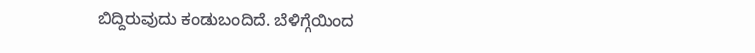ಬಿದ್ದಿರುವುದು ಕಂಡುಬಂದಿದೆ. ಬೆಳಿಗ್ಗೆಯಿಂದ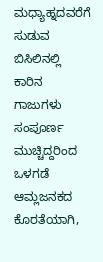ಮಧ್ಯಾಹ್ನದವರೆಗೆ ಸುಡುವ ಬಿಸಿಲಿನಲ್ಲಿ ಕಾರಿನ ಗಾಜುಗಳು ಸಂಪೂರ್ಣ ಮುಚ್ಚಿದ್ದರಿಂದ ಒಳಗಡೆ ಆಮ್ಲಜನಕದ ಕೊರತೆಯಾಗಿ,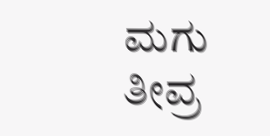ಮಗು ತೀವ್ರ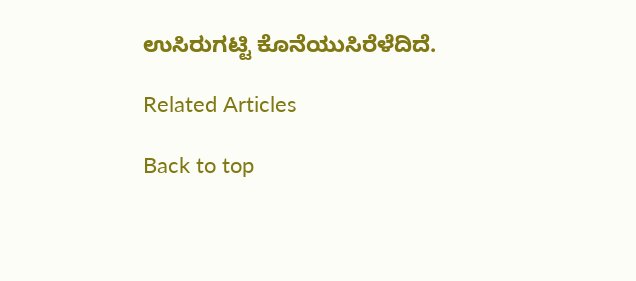ಉಸಿರುಗಟ್ಟಿ ಕೊನೆಯುಸಿರೆಳೆದಿದೆ.

Related Articles

Back to top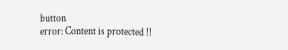button
error: Content is protected !!